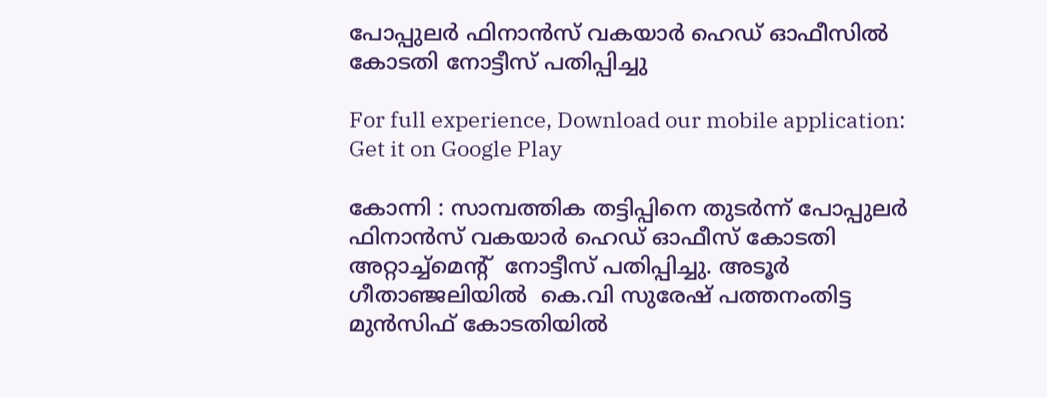പോപ്പുലർ ഫിനാൻസ് വകയാര്‍ ഹെഡ് ഓഫീസില്‍ കോടതി നോട്ടീസ് പതിപ്പിച്ചു

For full experience, Download our mobile application:
Get it on Google Play

കോന്നി : സാമ്പത്തിക തട്ടിപ്പിനെ തുടർന്ന് പോപ്പുലർ ഫിനാൻസ് വകയാർ ഹെഡ് ഓഫീസ് കോടതി അറ്റാച്ച്മെന്റ്  നോട്ടീസ് പതിപ്പിച്ചു. അടൂർ ഗീതാഞ്ജലിയില്‍  കെ.വി സുരേഷ് പത്തനംതിട്ട മുൻസിഫ് കോടതിയിൽ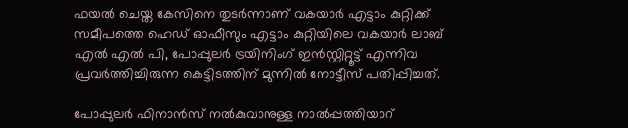ഫയൽ ചെയ്ത കേസിനെ തുടർന്നാണ് വകയാർ എട്ടാം കുറ്റിക്ക് സമീപത്തെ ഹെഡ് ഓഫീസും എട്ടാം കുറ്റിയിലെ വകയാർ ലാബ് എൽ എൽ പി, പോപ്പുലർ ട്രയിനിംഗ് ഇൻസ്റ്റിറ്റൂട്ട് എന്നിവ പ്രവർത്തിച്ചിരുന്ന കെട്ടിടത്തിന് മുന്നിൽ നോട്ടീസ് പതിപ്പിച്ചത്.

പോപ്പുലര്‍ ഫിനാന്‍സ് നല്‍കുവാനുള്ള നാൽപ്പത്തിയാറ്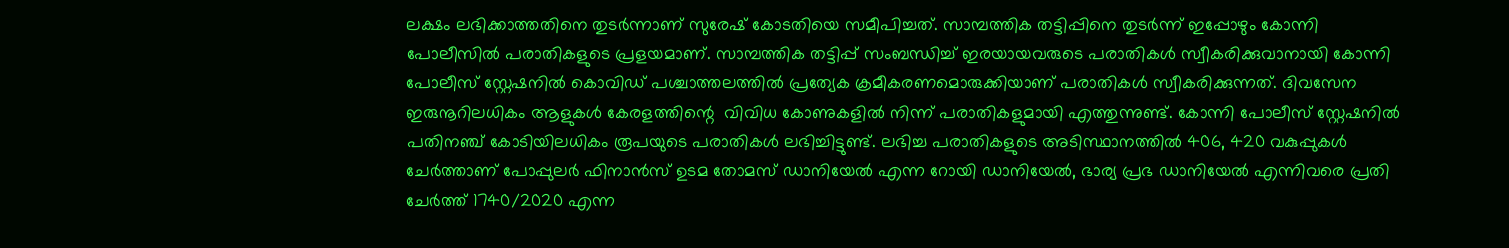ലക്ഷം ലഭിക്കാത്തതിനെ തുടർന്നാണ് സുരേഷ് കോടതിയെ സമീപിച്ചത്. സാമ്പത്തിക തട്ടിപ്പിനെ തുടർന്ന് ഇപ്പോഴും കോന്നി പോലീസിൽ പരാതികളുടെ പ്രളയമാണ്. സാമ്പത്തിക തട്ടിപ്പ് സംബന്ധിച്ച് ഇരയായവരുടെ പരാതികൾ സ്വീകരിക്കുവാനായി കോന്നി പോലീസ് സ്റ്റേഷനിൽ കൊവിഡ് പശ്ചാത്തലത്തിൽ പ്രത്യേക ക്രമീകരണമൊരുക്കിയാണ് പരാതികൾ സ്വീകരിക്കുന്നത്. ദിവസേന  ഇരുനൂറിലധികം ആളുകൾ കേരളത്തിന്റെ  വിവിധ കോണുകളിൽ നിന്ന് പരാതികളുമായി എത്തുന്നുണ്ട്. കോന്നി പോലീസ് സ്റ്റേഷനിൽ പതിനഞ്ച് കോടിയിലധികം രൂപയുടെ പരാതികൾ ലഭിച്ചിട്ടുണ്ട്. ലഭിച്ച പരാതികളുടെ അടിസ്ഥാനത്തിൽ 406, 420 വകുപ്പുകൾ ചേർത്താണ് പോപ്പുലർ ഫിനാൻസ് ഉടമ തോമസ് ഡാനിയേൽ എന്ന റോയി ഡാനിയേൽ, ഭാര്യ പ്രഭ ഡാനിയേൽ എന്നിവരെ പ്രതി ചേർത്ത് 1740/2020 എന്ന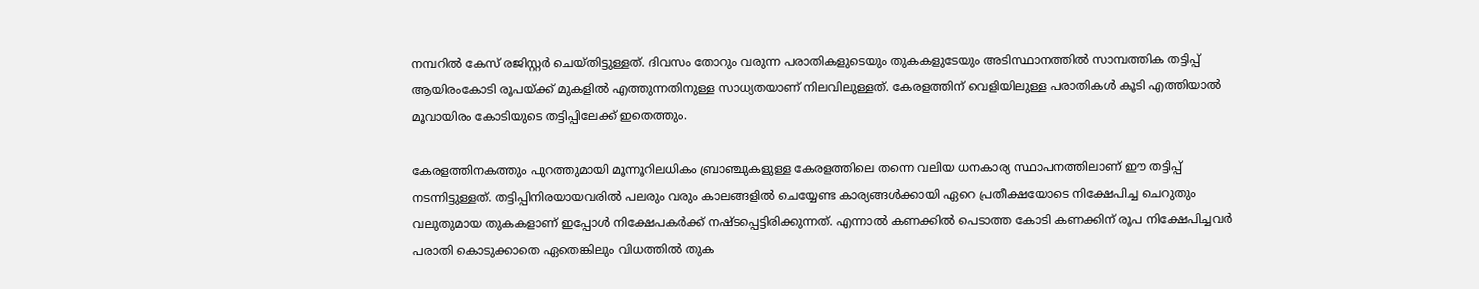നമ്പറിൽ കേസ് രജിസ്റ്റർ ചെയ്തിട്ടുള്ളത്. ദിവസം തോറും വരുന്ന പരാതികളുടെയും തുകകളുടേയും അടിസ്ഥാനത്തിൽ സാമ്പത്തിക തട്ടിപ്പ് ആയിരംകോടി രൂപയ്ക്ക് മുകളിൽ എത്തുന്നതിനുള്ള സാധ്യതയാണ് നിലവിലുള്ളത്. കേരളത്തിന്‌ വെളിയിലുള്ള പരാതികള്‍ കൂടി എത്തിയാല്‍ മൂവായിരം കോടിയുടെ തട്ടിപ്പിലേക്ക് ഇതെത്തും.

കേരളത്തിനകത്തും പുറത്തുമായി മൂന്നൂറിലധികം ബ്രാഞ്ചുകളുള്ള കേരളത്തിലെ തന്നെ വലിയ ധനകാര്യ സ്ഥാപനത്തിലാണ് ഈ തട്ടിപ്പ് നടന്നിട്ടുള്ളത്. തട്ടിപ്പിനിരയായവരിൽ പലരും വരും കാലങ്ങളിൽ ചെയ്യേണ്ട കാര്യങ്ങൾക്കായി ഏറെ പ്രതീക്ഷയോടെ നിക്ഷേപിച്ച ചെറുതും വലുതുമായ തുകകളാണ് ഇപ്പോൾ നിക്ഷേപകർക്ക് നഷ്ടപ്പെട്ടിരിക്കുന്നത്. എന്നാൽ കണക്കിൽ പെടാത്ത കോടി കണക്കിന് രൂപ നിക്ഷേപിച്ചവർ പരാതി കൊടുക്കാതെ ഏതെങ്കിലും വിധത്തിൽ തുക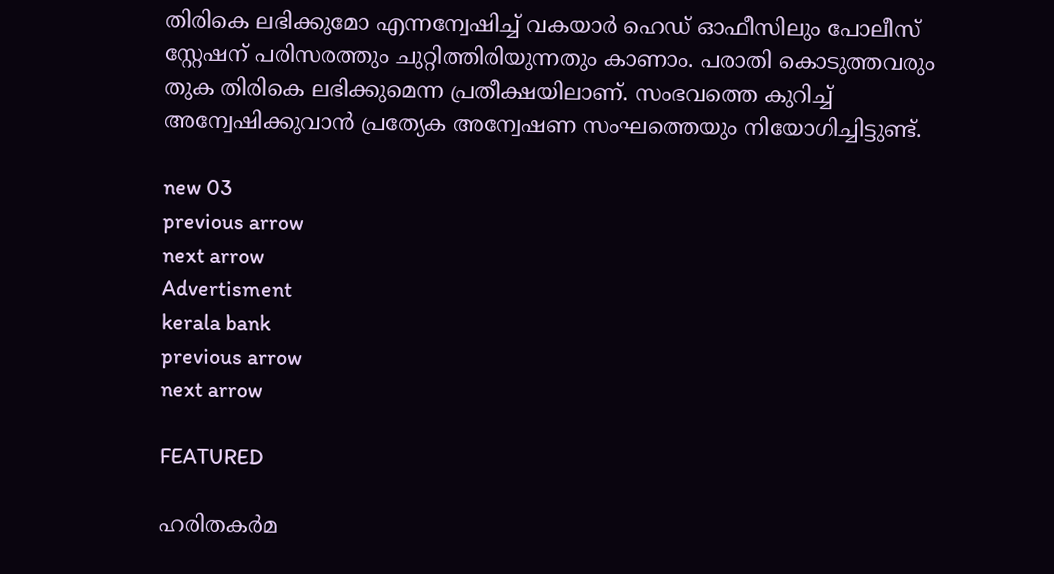തിരികെ ലഭിക്കുമോ എന്നന്വേഷിച്ച് വകയാർ ഹെഡ് ഓഫീസിലും പോലീസ് സ്റ്റേഷന് പരിസരത്തും ചുറ്റിത്തിരിയുന്നതും കാണാം. പരാതി കൊടുത്തവരും തുക തിരികെ ലഭിക്കുമെന്ന പ്രതീക്ഷയിലാണ്. സംഭവത്തെ കുറിച്ച് അന്വേഷിക്കുവാൻ പ്രത്യേക അന്വേഷണ സംഘത്തെയും നിയോഗിച്ചിട്ടുണ്ട്.

new 03
previous arrow
next arrow
Advertisment
kerala bank
previous arrow
next arrow

FEATURED

ഹരിതകർമ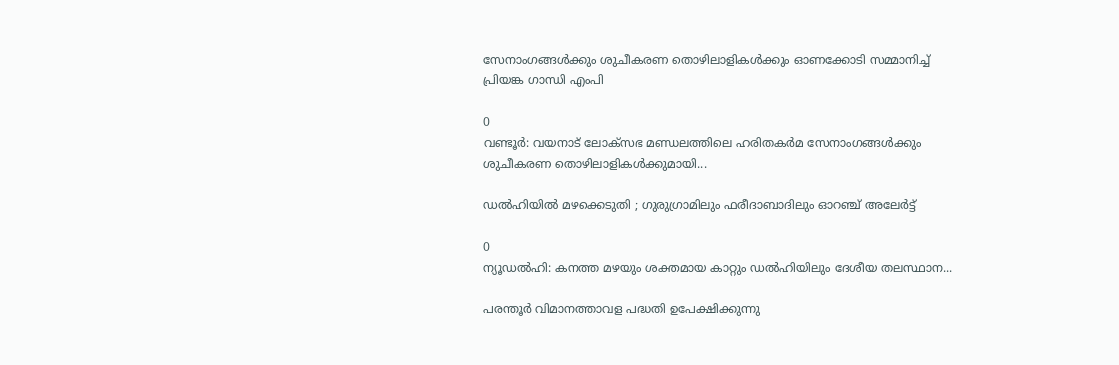സേനാംഗങ്ങൾക്കും ശുചീകരണ തൊഴിലാളികൾക്കും ഓണക്കോടി സമ്മാനിച്ച് പ്രിയങ്ക ഗാന്ധി എംപി

0
വണ്ടൂർ: വയനാട് ലോക്സഭ മണ്ഡലത്തിലെ ഹരിതകർമ സേനാംഗങ്ങൾക്കും ശുചീകരണ തൊഴിലാളികൾക്കുമായി...

ഡൽഹിയിൽ മഴക്കെടുതി ; ഗുരുഗ്രാമിലും ഫരീദാബാദിലും ഓറഞ്ച് അലേർട്ട്

0
ന്യൂഡൽഹി: കനത്ത മഴയും ശക്തമായ കാറ്റും ഡൽഹിയിലും ദേശീയ തലസ്ഥാന...

പരന്തൂർ വിമാനത്താവള പദ്ധതി ഉപേക്ഷിക്കുന്നു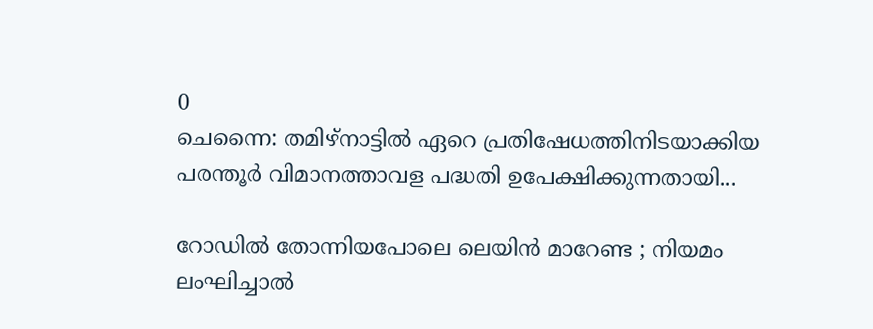0
ചെന്നൈ: തമിഴ്‌നാട്ടിൽ ഏറെ പ്രതിഷേധത്തിനിടയാക്കിയ പരന്തൂർ വിമാനത്താവള പദ്ധതി ഉപേക്ഷിക്കുന്നതായി...

റോഡിൽ തോന്നിയപോലെ ലെയിൻ മാറേണ്ട ; നിയമം ലംഘിച്ചാൽ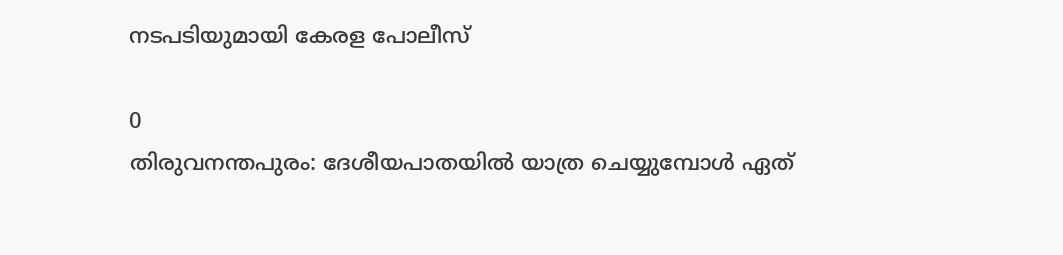നടപടിയുമായി കേരള പോലീസ്

0
തിരുവനന്തപുരം: ദേശീയപാതയിൽ യാത്ര ചെയ്യുമ്പോൾ ഏത്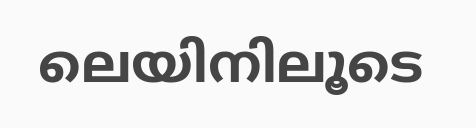ലെയിനിലൂടെ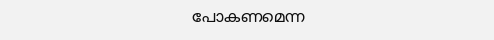പോകണമെന്ന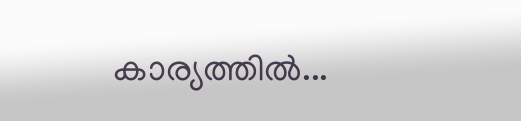കാര്യത്തിൽ...